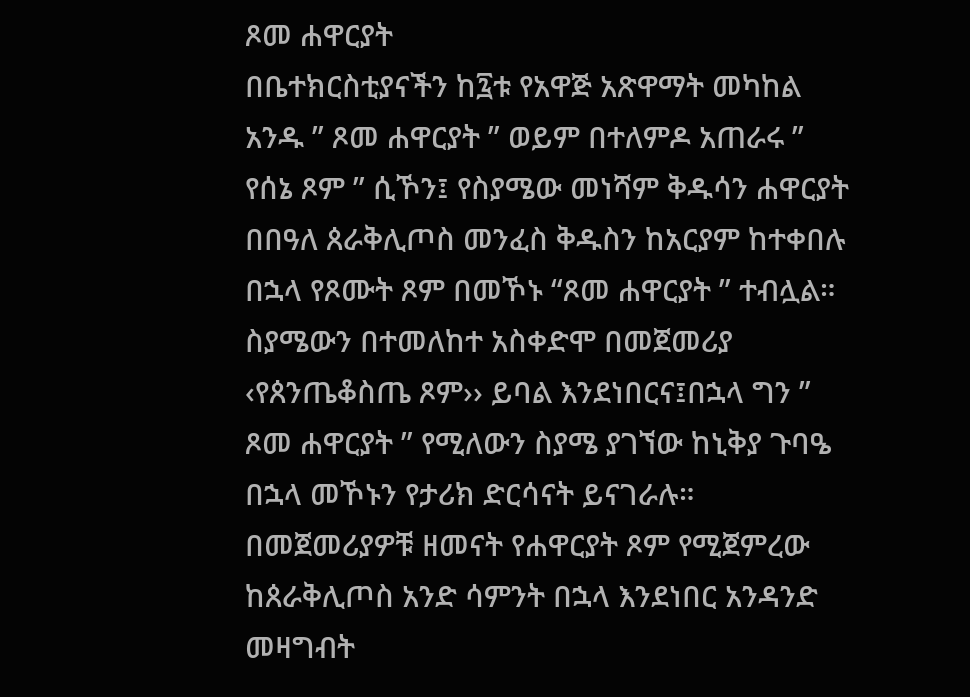ጾመ ሐዋርያት
በቤተክርስቲያናችን ከ፯ቱ የአዋጅ አጽዋማት መካከል አንዱ ” ጾመ ሐዋርያት ” ወይም በተለምዶ አጠራሩ ” የሰኔ ጾም ” ሲኾን፤ የስያሜው መነሻም ቅዱሳን ሐዋርያት በበዓለ ጰራቅሊጦስ መንፈስ ቅዱስን ከአርያም ከተቀበሉ በኋላ የጾሙት ጾም በመኾኑ “ጾመ ሐዋርያት ” ተብሏል።
ስያሜውን በተመለከተ አስቀድሞ በመጀመሪያ ‹የጰንጤቆስጤ ጾም›› ይባል እንደነበርና፤በኋላ ግን ” ጾመ ሐዋርያት ” የሚለውን ስያሜ ያገኘው ከኒቅያ ጉባዔ በኋላ መኾኑን የታሪክ ድርሳናት ይናገራሉ።
በመጀመሪያዎቹ ዘመናት የሐዋርያት ጾም የሚጀምረው ከጰራቅሊጦስ አንድ ሳምንት በኋላ እንደነበር አንዳንድ መዛግብት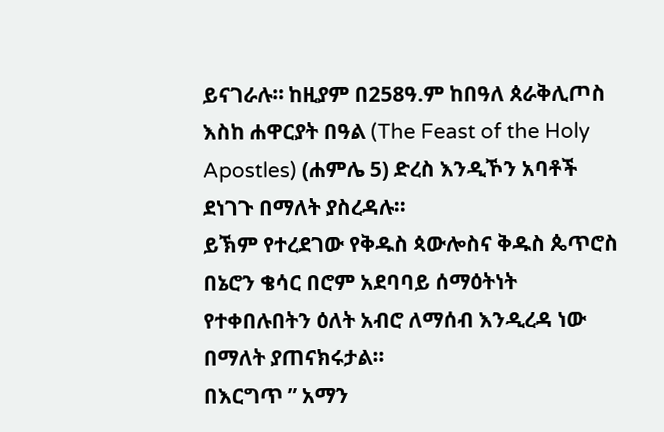ይናገራሉ። ከዚያም በ258ዓ.ም ከበዓለ ጰራቅሊጦስ እስከ ሐዋርያት በዓል (The Feast of the Holy Apostles) (ሐምሌ 5) ድረስ እንዲኾን አባቶች ደነገጉ በማለት ያስረዳሉ፡፡
ይኽም የተረደገው የቅዱስ ጳውሎስና ቅዱስ ጴጥሮስ በኔሮን ቄሳር በሮም አደባባይ ሰማዕትነት የተቀበሉበትን ዕለት አብሮ ለማሰብ እንዲረዳ ነው በማለት ያጠናክሩታል።
በእርግጥ ” አማን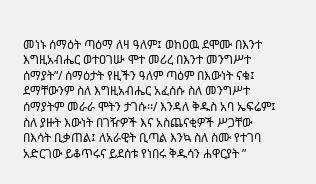መነኑ ሰማዕት ጣዕማ ለዛ ዓለም፤ ወከዐዉ ደሞሙ በእንተ እግዚአብሔር ወተዐገሡ ሞተ መሪረ በእንተ መንግሥተ ሰማያት”/ ሰማዕታት የዚችን ዓለም ጣዕም በእውነት ናቁ፤ ደማቸውንም ስለ እግዚአብሔር አፈሰሱ ስለ መንግሥተ ሰማያትም መራራ ሞትን ታገሱ፡፡/ እንዳለ ቅዱስ አባ ኤፍሬም፤
ስለ ያዙት እውነት በገዥዎች እና አስጨናቂዎች ሥጋቸው በእሳት ቢቃጠል፤ ለአራዊት ቢጣል እንኳ ስለ ስሙ የተገባ አድርገው ይቆጥሩና ይደሰቱ የነበሩ ቅዱሳን ሐዋርያት ”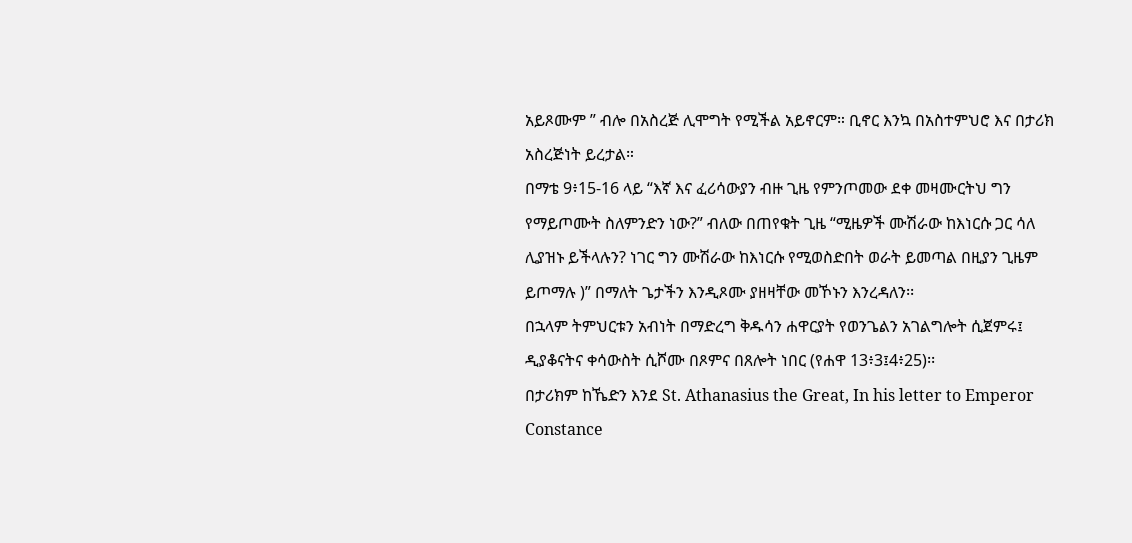አይጾሙም ” ብሎ በአስረጅ ሊሞግት የሚችል አይኖርም። ቢኖር እንኳ በአስተምህሮ እና በታሪክ አስረጅነት ይረታል።
በማቴ 9፥15-16 ላይ “እኛ እና ፈሪሳውያን ብዙ ጊዜ የምንጦመው ደቀ መዛሙርትህ ግን የማይጦሙት ስለምንድን ነው?” ብለው በጠየቁት ጊዜ “ሚዜዎች ሙሽራው ከእነርሱ ጋር ሳለ ሊያዝኑ ይችላሉን? ነገር ግን ሙሽራው ከእነርሱ የሚወስድበት ወራት ይመጣል በዚያን ጊዜም ይጦማሉ )” በማለት ጌታችን እንዲጾሙ ያዘዛቸው መኾኑን እንረዳለን፡፡
በኋላም ትምህርቱን አብነት በማድረግ ቅዱሳን ሐዋርያት የወንጌልን አገልግሎት ሲጀምሩ፤ ዲያቆናትና ቀሳውስት ሲሾሙ በጾምና በጸሎት ነበር (የሐዋ 13፥3፤4፥25)፡፡
በታሪክም ከኼድን እንደ St. Athanasius the Great, In his letter to Emperor Constance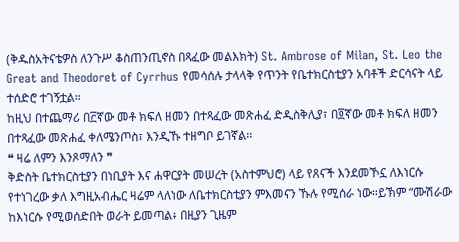(ቅዱስአትናቴዎስ ለንጉሥ ቆስጠንጢኖስ በጻፈው መልእክት) St. Ambrose of Milan, St. Leo the Great and Theodoret of Cyrrhus የመሳሰሉ ታላላቅ የጥንት የቤተክርስቲያን አባቶች ድርሳናት ላይ ተሰድሮ ተገኝቷል።
ከዚህ በተጨማሪ በ፫ኛው መቶ ክፍለ ዘመን በተጻፈው መጽሐፈ ድዲስቅሊያ፣ በ፬ኛው መቶ ክፍለ ዘመን በተጻፈው መጽሐፈ ቀለሜንጦስ፣ እንዲኹ ተዘግቦ ይገኛል፡፡
❝ ዛሬ ለምን እንጾማለን ❞
ቅድስት ቤተክርስቲያን በነቢያት እና ሐዋርያት መሠረት (አስተምህሮ) ላይ የጸናች እንደመኾኗ ለእነርሱ የተነገረው ቃለ እግዚአብሔር ዛሬም ላለነው ለቤተክርስቲያን ምእመናን ኹሉ የሚሰራ ነው።ይኽም “ሙሽራው ከእነርሱ የሚወሰድበት ወራት ይመጣል፥ በዚያን ጊዜም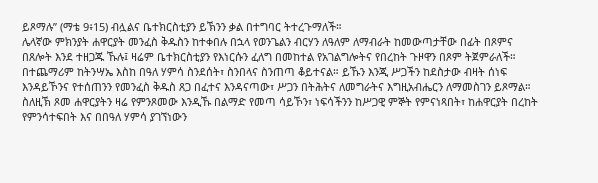ይጾማሉ” (ማቴ 9፥15) ብሏልና ቤተክርስቲያን ይኽንን ቃል በተግባር ትተረጉማለች።
ሌላኛው ምክንያት ሐዋርያት መንፈስ ቅዱስን ከተቀበሉ በኋላ የወንጌልን ብርሃን ለዓለም ለማብራት ከመውጣታቸው በፊት በጾምና በጸሎት እንደ ተዘጋጁ ኹሉ፤ ዛሬም ቤተክርስቲያን የእነርሱን ፈለግ በመከተል የአገልግሎትና የበረከት ጉዞዋን በጾም ትጀምራለች።
በተጨማሪም ከትንሣኤ እስከ በዓለ ሃምሳ ስንደሰት፣ ስንበላና ስንጠጣ ቆይተናል። ይኹን እንጂ ሥጋችን ከደስታው ብዛት ሰነፍ እንዳይኾንና የተሰጠንን የመንፈስ ቅዱስ ጸጋ በፈተና እንዳናጣው፣ ሥጋን በትሕትና ለመግራትና እግዚአብሔርን ለማመስገን ይጾማል።
ስለዚኽ ጾመ ሐዋርያትን ዛሬ የምንጾመው እንዲኹ በልማድ የመጣ ሳይኾን፣ ነፍሳችንን ከሥጋዊ ምኞት የምናነጻበት፣ ከሐዋርያት በረከት የምንሳተፍበት እና በበዓለ ሃምሳ ያገኘነውን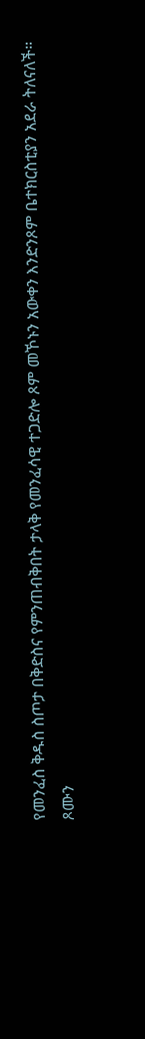የመንፈስ ቅዱስ ስጦታ በቅድስና የምንጠብቅበት ታላቅ የመንፈሳዊ ተጋድሎ ጾም መኾኑን አውቀን እንድንጾም ቤተክርስቲያን አደራ ትለናለች።
ጾሙን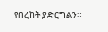የበረከት ያድርግልን።